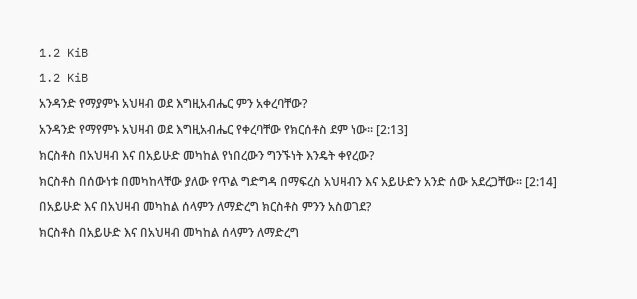1.2 KiB
1.2 KiB
አንዳንድ የማያምኑ አህዛብ ወደ እግዚአብሔር ምን አቀረባቸው?
አንዳንድ የማየምኑ አህዛብ ወደ እግዚአብሔር የቀረባቸው የክርሰቶስ ደም ነው። [2:13]
ክርስቶስ በአህዛብ እና በአይሁድ መካከል የነበረውን ግንኙነት እንዴት ቀየረው?
ክርስቶስ በሰውነቱ በመካከላቸው ያለው የጥል ግድግዳ በማፍረስ አህዛብን እና አይሁድን አንድ ሰው አደረጋቸው። [2:14]
በአይሁድ እና በአህዛብ መካከል ሰላምን ለማድረግ ክርስቶስ ምንን አስወገደ?
ክርስቶስ በአይሁድ እና በአህዛብ መካከል ሰላምን ለማድረግ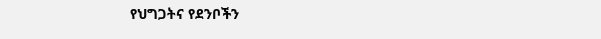የህግጋትና የደንቦችን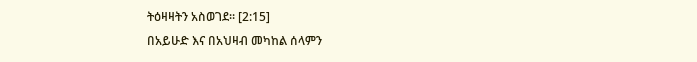ትዕዛዛትን አስወገደ። [2:15]
በአይሁድ እና በአህዛብ መካከል ሰላምን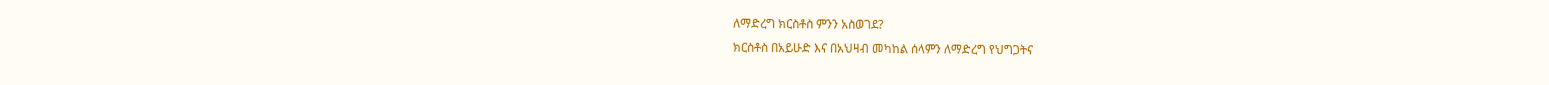ለማድረግ ክርስቶስ ምንን አስወገደ?
ክርስቶስ በአይሁድ እና በአህዛብ መካከል ሰላምን ለማድረግ የህግጋትና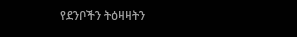የደንቦችን ትዕዛዛትን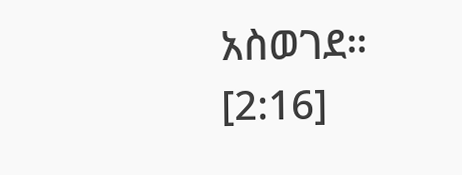አስወገደ። [2:16]